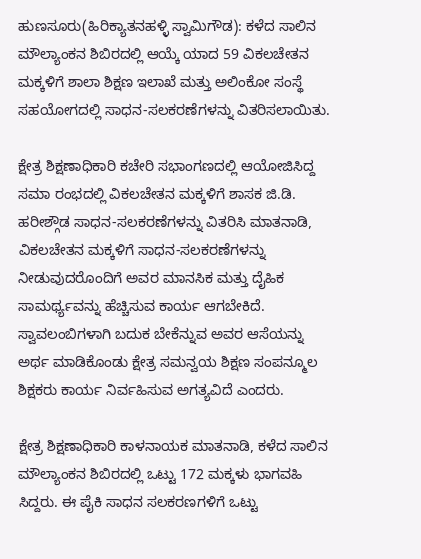ಹುಣಸೂರು(ಹಿರಿಕ್ಯಾತನಹಳ್ಳಿ ಸ್ವಾಮಿಗೌಡ): ಕಳೆದ ಸಾಲಿನ ಮೌಲ್ಯಾಂಕನ ಶಿಬಿರದಲ್ಲಿ ಆಯ್ಕೆ ಯಾದ 59 ವಿಕಲಚೇತನ ಮಕ್ಕಳಿಗೆ ಶಾಲಾ ಶಿಕ್ಷಣ ಇಲಾಖೆ ಮತ್ತು ಅಲಿಂಕೋ ಸಂಸ್ಥೆ ಸಹಯೋಗದಲ್ಲಿ ಸಾಧನ-ಸಲಕರಣೆಗಳನ್ನು ವಿತರಿಸಲಾಯಿತು.

ಕ್ಷೇತ್ರ ಶಿಕ್ಷಣಾಧಿಕಾರಿ ಕಚೇರಿ ಸಭಾಂಗಣದಲ್ಲಿ ಆಯೋಜಿಸಿದ್ದ ಸಮಾ ರಂಭದಲ್ಲಿ ವಿಕಲಚೇತನ ಮಕ್ಕಳಿಗೆ ಶಾಸಕ ಜಿ.ಡಿ. ಹರೀಶ್ಗೌಡ ಸಾಧನ-ಸಲಕರಣೆಗಳನ್ನು ವಿತರಿಸಿ ಮಾತನಾಡಿ, ವಿಕಲಚೇತನ ಮಕ್ಕಳಿಗೆ ಸಾಧನ-ಸಲಕರಣೆಗಳನ್ನು ನೀಡುವುದರೊಂದಿಗೆ ಅವರ ಮಾನಸಿಕ ಮತ್ತು ದೈಹಿಕ ಸಾಮರ್ಥ್ಯವನ್ನು ಹೆಚ್ಚಿಸುವ ಕಾರ್ಯ ಆಗಬೇಕಿದೆ. ಸ್ವಾವಲಂಬಿಗಳಾಗಿ ಬದುಕ ಬೇಕೆನ್ನುವ ಅವರ ಆಸೆಯನ್ನು ಅರ್ಥ ಮಾಡಿಕೊಂಡು ಕ್ಷೇತ್ರ ಸಮನ್ವಯ ಶಿಕ್ಷಣ ಸಂಪನ್ಮೂಲ ಶಿಕ್ಷಕರು ಕಾರ್ಯ ನಿರ್ವಹಿಸುವ ಅಗತ್ಯವಿದೆ ಎಂದರು.

ಕ್ಷೇತ್ರ ಶಿಕ್ಷಣಾಧಿಕಾರಿ ಕಾಳನಾಯಕ ಮಾತನಾಡಿ, ಕಳೆದ ಸಾಲಿನ ಮೌಲ್ಯಾಂಕನ ಶಿಬಿರದಲ್ಲಿ ಒಟ್ಟು 172 ಮಕ್ಕಳು ಭಾಗವಹಿ ಸಿದ್ದರು. ಈ ಪೈಕಿ ಸಾಧನ ಸಲಕರಣಗಳಿಗೆ ಒಟ್ಟು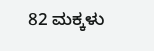82 ಮಕ್ಕಳು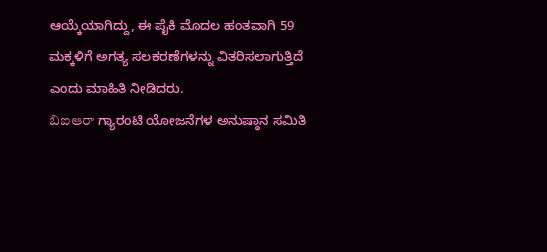ಆಯ್ಕೆಯಾಗಿದ್ದು, ಈ ಪೈಕಿ ಮೊದಲ ಹಂತವಾಗಿ 59 ಮಕ್ಕಳಿಗೆ ಅಗತ್ಯ ಸಲಕರಣೆಗಳನ್ನು ವಿತರಿಸಲಾಗುತ್ತಿದೆ ಎಂದು ಮಾಹಿತಿ ನೀಡಿದರು.
బిఐఆరా ಗ್ಯಾರಂಟಿ ಯೋಜನೆಗಳ ಅನುಷ್ಠಾನ ಸಮಿತಿ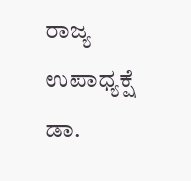ರಾಜ್ಯ ಉಪಾಧ್ಯಕ್ಷೆ ಡಾ.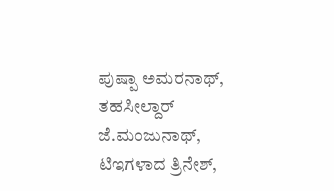ಪುಷ್ಪಾ ಅಮರನಾಥ್, ತಹಸೀಲ್ದಾರ್ ಜೆ.ಮಂಜುನಾಥ್, ಟಿಇಗಳಾದ ತ್ರಿನೇಶ್,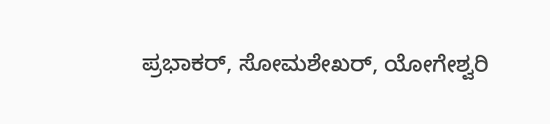ಪ್ರಭಾಕರ್, ಸೋಮಶೇಖರ್, ಯೋಗೇಶ್ವರಿ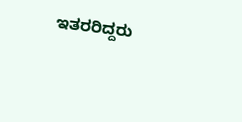ಇತರರಿದ್ದರು